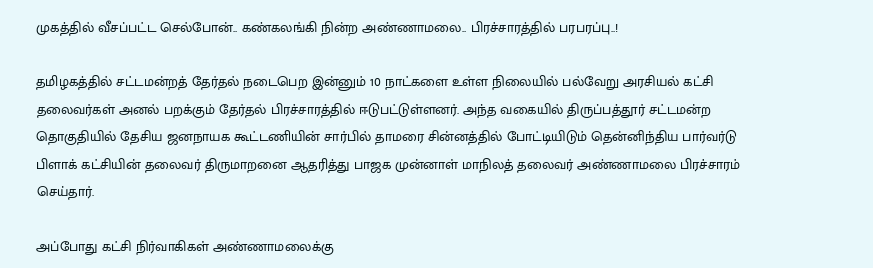முகத்தில் வீசப்பட்ட செல்போன்.. கண்கலங்கி நின்ற அண்ணாமலை.. பிரச்சாரத்தில் பரபரப்பு..!

தமிழகத்தில் சட்டமன்றத் தேர்தல் நடைபெற இன்னும் 10 நாட்களை உள்ள நிலையில் பல்வேறு அரசியல் கட்சி தலைவர்கள் அனல் பறக்கும் தேர்தல் பிரச்சாரத்தில் ஈடுபட்டுள்ளனர். அந்த வகையில் திருப்பத்தூர் சட்டமன்ற தொகுதியில் தேசிய ஜனநாயக கூட்டணியின் சார்பில் தாமரை சின்னத்தில் போட்டியிடும் தென்னிந்திய பார்வர்டு பிளாக் கட்சியின் தலைவர் திருமாறனை ஆதரித்து பாஜக முன்னாள் மாநிலத் தலைவர் அண்ணாமலை பிரச்சாரம் செய்தார்.

அப்போது கட்சி நிர்வாகிகள் அண்ணாமலைக்கு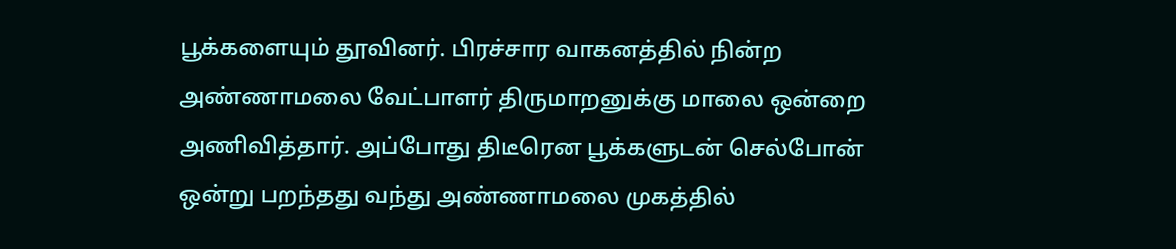பூக்களையும் தூவினர். பிரச்சார வாகனத்தில் நின்ற அண்ணாமலை வேட்பாளர் திருமாறனுக்கு மாலை ஒன்றை அணிவித்தார். அப்போது திடீரென பூக்களுடன் செல்போன் ஒன்று பறந்தது வந்து அண்ணாமலை முகத்தில்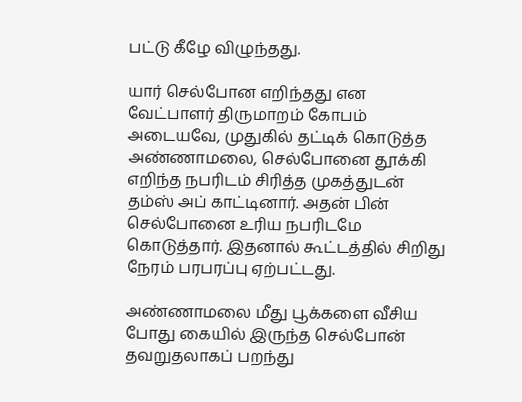பட்டு கீழே விழுந்தது.

யார் செல்போன எறிந்தது என வேட்பாளர் திருமாறம் கோபம் அடையவே, முதுகில் தட்டிக் கொடுத்த அண்ணாமலை, செல்போனை தூக்கி எறிந்த நபரிடம் சிரித்த முகத்துடன் தம்ஸ் அப் காட்டினார். அதன் பின் செல்போனை உரிய நபரிடமே கொடுத்தார். இதனால் கூட்டத்தில் சிறிது நேரம் பரபரப்பு ஏற்பட்டது.

அண்ணாமலை மீது பூக்களை வீசிய போது கையில் இருந்த செல்போன் தவறுதலாகப் பறந்து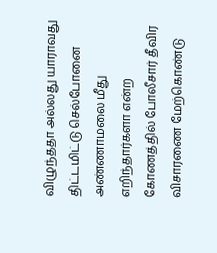விழுந்ததா அல்லது யாராவது திட்டமிட்டு செல்போனை அண்ணாமலை மீது எறிந்தார்களா என்ற கோணத்தில் போலீசார் தீவிர விசாரணை மேற்கொண்டு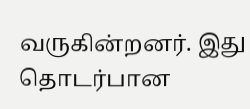வருகின்றனர். இது தொடர்பான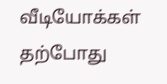வீடியோக்கள் தற்போது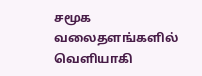சமூக வலைதளங்களில் வெளியாகி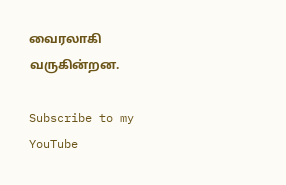வைரலாகி வருகின்றன.

Subscribe to my YouTube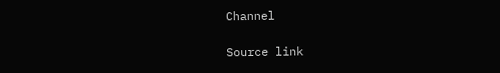Channel

Source link